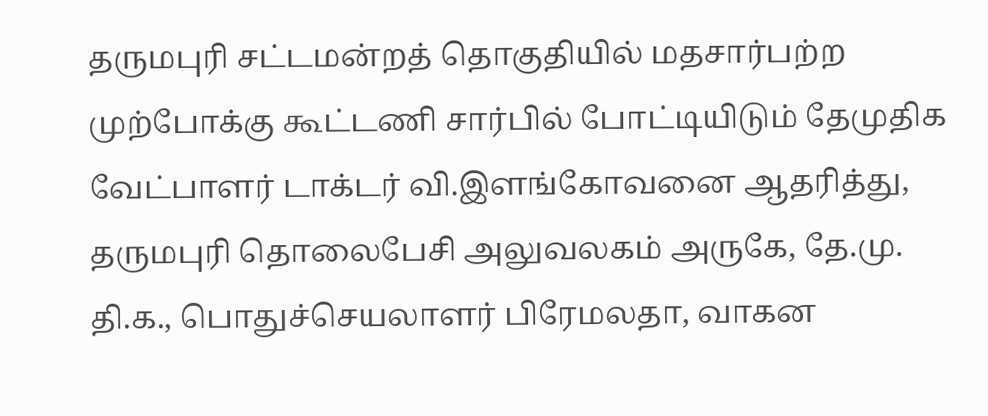தருமபுரி சட்டமன்றத் தொகுதியில் மதசார்பற்ற முற்போக்கு கூட்டணி சார்பில் போட்டியிடும் தேமுதிக வேட்பாளர் டாக்டர் வி.இளங்கோவனை ஆதரித்து, தருமபுரி தொலைபேசி அலுவலகம் அருகே, தே.மு. தி.க., பொதுச்செயலாளர் பிரேமலதா, வாகன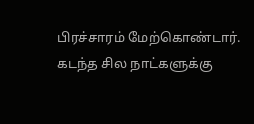பிரச்சாரம் மேற்கொண்டார்.
கடந்த சில நாட்களுக்கு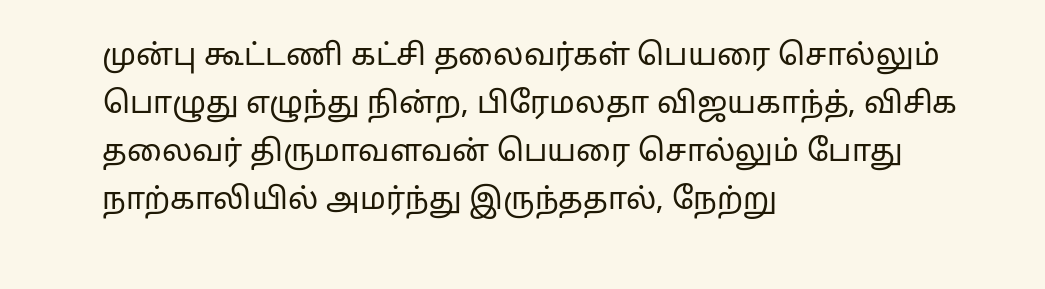முன்பு கூட்டணி கட்சி தலைவர்கள் பெயரை சொல்லும் பொழுது எழுந்து நின்ற, பிரேமலதா விஜயகாந்த், விசிக தலைவர் திருமாவளவன் பெயரை சொல்லும் போது நாற்காலியில் அமர்ந்து இருந்ததால், நேற்று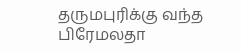தருமபுரிக்கு வந்த பிரேமலதா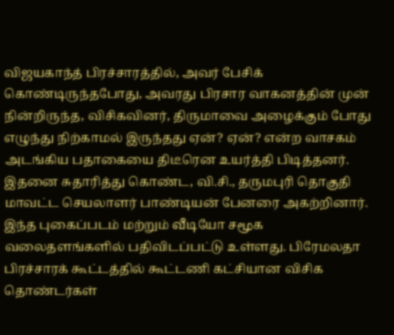விஜயகாந்த் பிரச்சாரத்தில், அவர் பேசிக் கொண்டிருந்தபோது, அவரது பிரசார வாகனத்தின் முன் நின்றிருந்த, விசிகவினர், திருமாவை அழைக்கும் போது எழுந்து நிற்காமல் இருந்தது ஏன்? ஏன்? என்ற வாசகம் அடங்கிய பதாகையை திடீரென உயர்த்தி பிடித்தனர்.
இதனை சுதாரித்து கொண்ட, வி.சி., தருமபுரி தொகுதி மாவட்ட செயலாளர் பாண்டியன் பேனரை அகற்றினார். இந்த புகைப்படம் மற்றும் வீடியோ சமூக வலைதளங்களில் பதிவிடப்பட்டு உள்ளது. பிரேமலதா பிரச்சாரக் கூட்டத்தில் கூட்டணி கட்சியான விசிக தொண்டர்கள்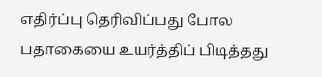எதிர்ப்பு தெரிவிப்பது போல பதாகையை உயர்த்திப் பிடித்தது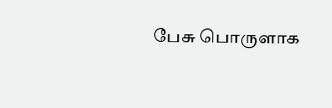பேசு பொருளாக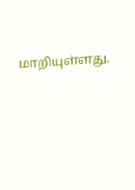மாறியுள்ளது.